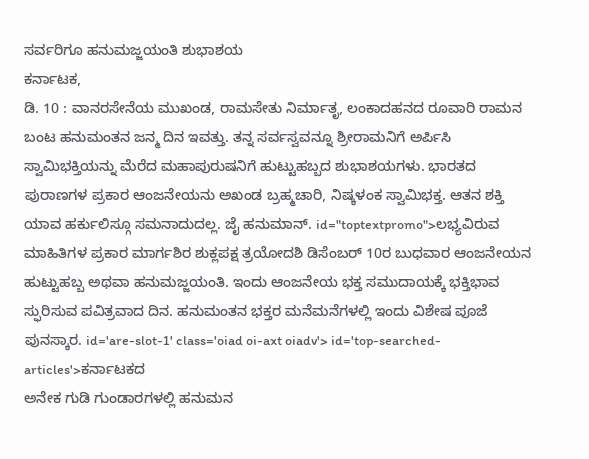ಸರ್ವರಿಗೂ ಹನುಮಜ್ಜಯಂತಿ ಶುಭಾಶಯ
ಕರ್ನಾಟಕ,
ಡಿ. 10 : ವಾನರಸೇನೆಯ ಮುಖಂಡ, ರಾಮಸೇತು ನಿರ್ಮಾತೃ, ಲಂಕಾದಹನದ ರೂವಾರಿ ರಾಮನ ಬಂಟ ಹನುಮಂತನ ಜನ್ಮ ದಿನ ಇವತ್ತು. ತನ್ನ ಸರ್ವಸ್ವವನ್ನೂ ಶ್ರೀರಾಮನಿಗೆ ಅರ್ಪಿಸಿ ಸ್ವಾಮಿಭಕ್ತಿಯನ್ನು ಮೆರೆದ ಮಹಾಪುರುಷನಿಗೆ ಹುಟ್ಟುಹಬ್ಬದ ಶುಭಾಶಯಗಳು. ಭಾರತದ ಪುರಾಣಗಳ ಪ್ರಕಾರ ಆಂಜನೇಯನು ಅಖಂಡ ಬ್ರಹ್ಮಚಾರಿ, ನಿಷ್ಕಳಂಕ ಸ್ವಾಮಿಭಕ್ತ. ಆತನ ಶಕ್ತಿ ಯಾವ ಹರ್ಕುಲಿಸ್ಗೂ ಸಮನಾದುದಲ್ಲ. ಜೈ ಹನುಮಾನ್. id="toptextpromo">ಲಭ್ಯವಿರುವ
ಮಾಹಿತಿಗಳ ಪ್ರಕಾರ ಮಾರ್ಗಶಿರ ಶುಕ್ಲಪಕ್ಷ ತ್ರಯೋದಶಿ ಡಿಸೆಂಬರ್ 10ರ ಬುಧವಾರ ಆಂಜನೇಯನ ಹುಟ್ಟುಹಬ್ಬ ಅಥವಾ ಹನುಮಜ್ಜಯಂತಿ. ಇಂದು ಆಂಜನೇಯ ಭಕ್ತ ಸಮುದಾಯಕ್ಕೆ ಭಕ್ತಿಭಾವ ಸ್ಫುರಿಸುವ ಪವಿತ್ರವಾದ ದಿನ. ಹನುಮಂತನ ಭಕ್ತರ ಮನೆಮನೆಗಳಲ್ಲಿ ಇಂದು ವಿಶೇಷ ಪೂಜೆ ಪುನಸ್ಕಾರ. id='are-slot-1' class='oiad oi-axt oiadv'> id='top-searched-articles'>ಕರ್ನಾಟಕದ
ಅನೇಕ ಗುಡಿ ಗುಂಡಾರಗಳಲ್ಲಿ ಹನುಮನ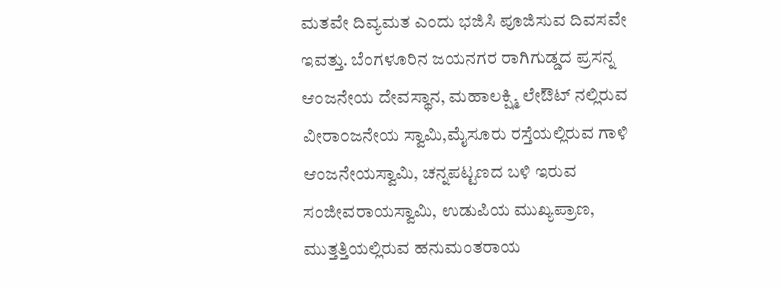ಮತವೇ ದಿವ್ಯಮತ ಎಂದು ಭಜಿಸಿ ಪೂಜಿಸುವ ದಿವಸವೇ ಇವತ್ತು. ಬೆಂಗಳೂರಿನ ಜಯನಗರ ರಾಗಿಗುಡ್ಡದ ಪ್ರಸನ್ನ ಆಂಜನೇಯ ದೇವಸ್ಥಾನ, ಮಹಾಲಕ್ಷ್ಮಿ ಲೇಔಟ್ ನಲ್ಲಿರುವ ವೀರಾ೦ಜನೇಯ ಸ್ವಾಮಿ,ಮೈಸೂರು ರಸ್ತೆಯಲ್ಲಿರುವ ಗಾಳಿ ಆಂಜನೇಯಸ್ವಾಮಿ, ಚನ್ನಪಟ್ಟಣದ ಬಳಿ ಇರುವ ಸಂಜೀವರಾಯಸ್ವಾಮಿ, ಉಡುಪಿಯ ಮುಖ್ಯಪ್ರಾಣ, ಮುತ್ತತ್ತಿಯಲ್ಲಿರುವ ಹನುಮಂತರಾಯ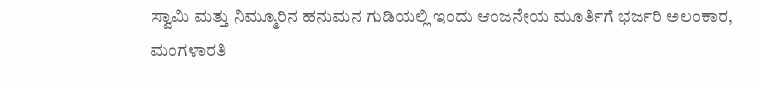ಸ್ವಾಮಿ ಮತ್ತು ನಿಮ್ಮೂರಿನ ಹನುಮನ ಗುಡಿಯಲ್ಲಿ ಇಂದು ಆಂಜನೇಯ ಮೂರ್ತಿಗೆ ಭರ್ಜರಿ ಅಲಂಕಾರ, ಮಂಗಳಾರತಿ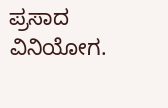ಪ್ರಸಾದ ವಿನಿಯೋಗ.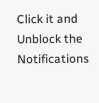Click it and Unblock the Notifications